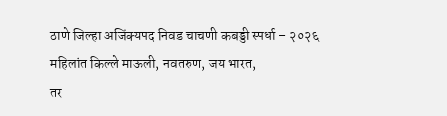ठाणे जिल्हा अजिंक्यपद निवड चाचणी कबड्डी स्पर्धा – २०२६
महिलांत किल्ले माऊली, नवतरुण, जय भारत,
तर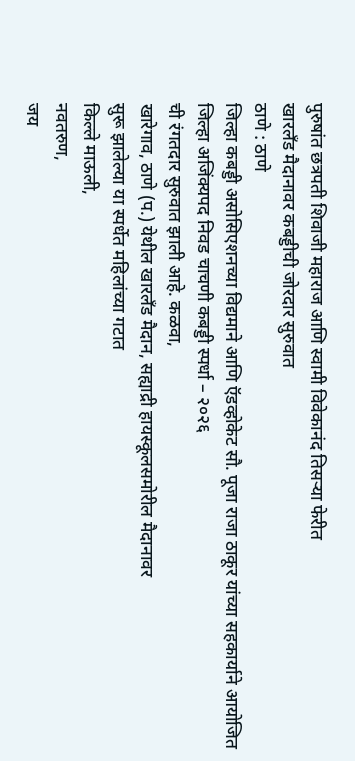पुरुषांत छत्रपती शिवाजी महाराज आणि स्वामी विवेकानंद तिसऱ्या फेरीत
खारलँड मैदानावर कबड्डीची जोरदार सुरुवात
ठाणे : ठाणे
जिल्हा कबड्डी असोसिएशनच्या विद्यमाने आणि ऍडव्होकेट सौ. पूजा राजा ठाकूर यांच्या सहकार्याने आयोजित जिल्हा अजिंक्यपद निवड चाचणी कबड्डी स्पर्धा – २०२६
ची रंगतदार सुरुवात झाली आहे. कळवा,
खारेगाव, ठाणे (प.) येथील खारलँड मैदान, सह्याद्री हायस्कूलसमोरील मैदानावर
सुरू झालेल्या या स्पर्धेत महिलांच्या गटात
किल्ले माऊली,
नवतरुण,
जय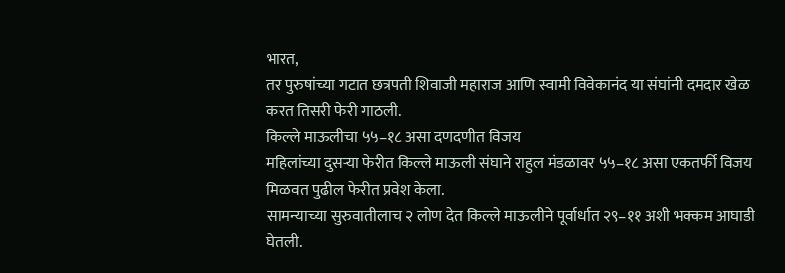भारत,
तर पुरुषांच्या गटात छत्रपती शिवाजी महाराज आणि स्वामी विवेकानंद या संघांनी दमदार खेळ करत तिसरी फेरी गाठली.
किल्ले माऊलीचा ५५–१८ असा दणदणीत विजय
महिलांच्या दुसऱ्या फेरीत किल्ले माऊली संघाने राहुल मंडळावर ५५–१८ असा एकतर्फी विजय मिळवत पुढील फेरीत प्रवेश केला.
सामन्याच्या सुरुवातीलाच २ लोण देत किल्ले माऊलीने पूर्वार्धात २९–११ अशी भक्कम आघाडी घेतली.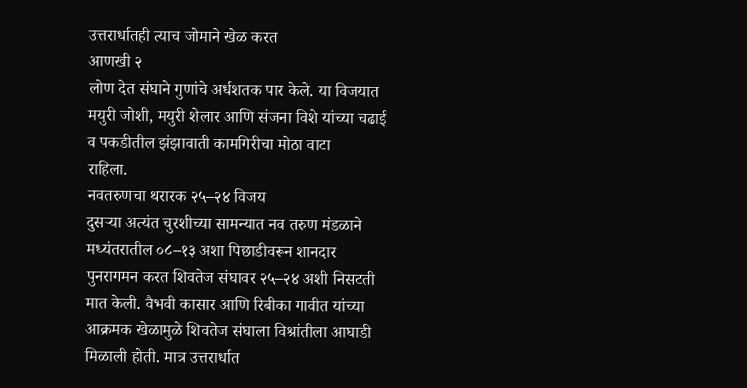उत्तरार्धातही त्याच जोमाने खेळ करत
आणखी २
लोण देत संघाने गुणांचे अर्धशतक पार केले. या विजयात मयुरी जोशी, मयुरी शेलार आणि संजना विशे यांच्या चढाई व पकडीतील झंझावाती कामगिरीचा मोठा वाटा
राहिला.
नवतरुणचा थरारक २५–२४ विजय
दुसऱ्या अत्यंत चुरशीच्या सामन्यात नव तरुण मंडळाने मध्यंतरातील ०८–१३ अशा पिछाडीवरून शानदार पुनरागमन करत शिवतेज संघावर २५–२४ अशी निसटती मात केली. वैभवी कासार आणि रिबीका गावीत यांच्या आक्रमक खेळामुळे शिवतेज संघाला विश्रांतीला आघाडी
मिळाली होती. मात्र उत्तरार्धात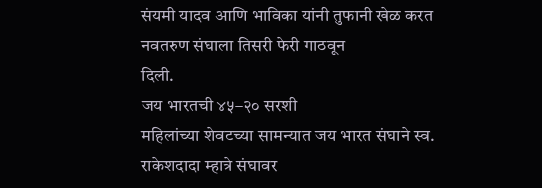संयमी यादव आणि भाविका यांनी तुफानी खेळ करत नवतरुण संघाला तिसरी फेरी गाठवून
दिली.
जय भारतची ४५–२० सरशी
महिलांच्या शेवटच्या सामन्यात जय भारत संघाने स्व. राकेशदादा म्हात्रे संघावर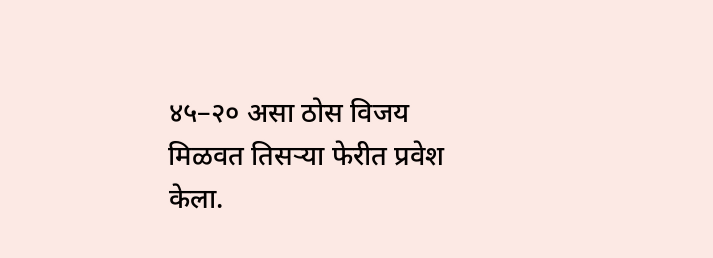४५–२० असा ठोस विजय मिळवत तिसऱ्या फेरीत प्रवेश केला.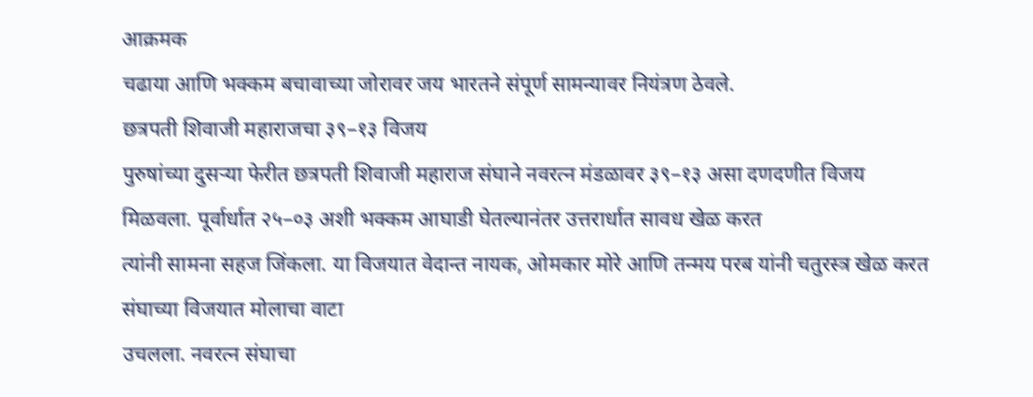आक्रमक
चढाया आणि भक्कम बचावाच्या जोरावर जय भारतने संपूर्ण सामन्यावर नियंत्रण ठेवले.
छत्रपती शिवाजी महाराजचा ३९–१३ विजय
पुरुषांच्या दुसऱ्या फेरीत छत्रपती शिवाजी महाराज संघाने नवरत्न मंडळावर ३९–१३ असा दणदणीत विजय मिळवला. पूर्वार्धात २५–०३ अशी भक्कम आघाडी घेतल्यानंतर उत्तरार्धात सावध खेळ करत
त्यांनी सामना सहज जिंकला. या विजयात वेदान्त नायक, ओमकार मोरे आणि तन्मय परब यांनी चतुरस्त्र खेळ करत संघाच्या विजयात मोलाचा वाटा
उचलला. नवरत्न संघाचा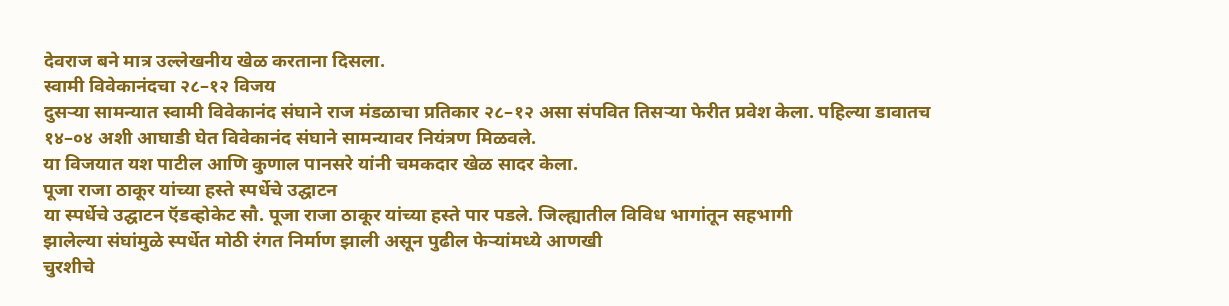देवराज बने मात्र उल्लेखनीय खेळ करताना दिसला.
स्वामी विवेकानंदचा २८–१२ विजय
दुसऱ्या सामन्यात स्वामी विवेकानंद संघाने राज मंडळाचा प्रतिकार २८–१२ असा संपवित तिसऱ्या फेरीत प्रवेश केला. पहिल्या डावातच
१४–०४ अशी आघाडी घेत विवेकानंद संघाने सामन्यावर नियंत्रण मिळवले.
या विजयात यश पाटील आणि कुणाल पानसरे यांनी चमकदार खेळ सादर केला.
पूजा राजा ठाकूर यांच्या हस्ते स्पर्धेचे उद्घाटन
या स्पर्धेचे उद्घाटन ऍडव्होकेट सौ. पूजा राजा ठाकूर यांच्या हस्ते पार पडले. जिल्ह्यातील विविध भागांतून सहभागी
झालेल्या संघांमुळे स्पर्धेत मोठी रंगत निर्माण झाली असून पुढील फेऱ्यांमध्ये आणखी
चुरशीचे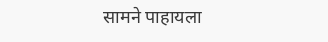सामने पाहायला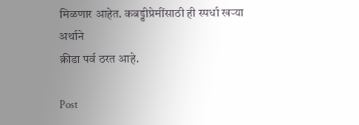मिळणार आहेत. कबड्डीप्रेमींसाठी ही स्पर्धा खऱ्या अर्थाने
क्रीडा पर्व ठरत आहे.

Post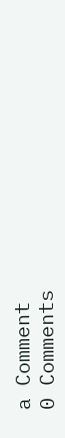a Comment
0 Comments